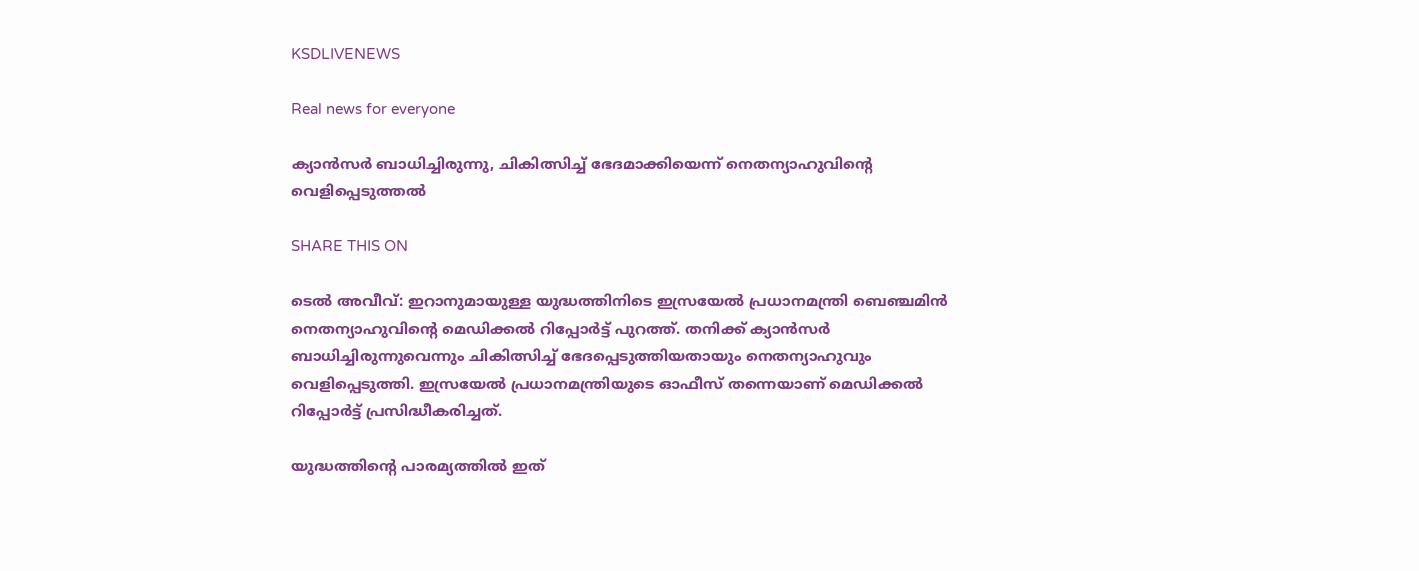KSDLIVENEWS

Real news for everyone

ക്യാൻസർ ബാധിച്ചിരുന്നു, ചികിത്സിച്ച് ഭേദമാക്കിയെന്ന് നെതന്യാഹുവിന്റെ വെളിപ്പെടുത്തൽ

SHARE THIS ON

ടെൽ അവീവ്: ഇറാനുമായുള്ള യുദ്ധത്തിനിടെ ഇസ്രയേൽ പ്രധാനമന്ത്രി ബെഞ്ചമിൻ നെതന്യാഹുവിന്റെ മെഡിക്കൽ റിപ്പോർട്ട് പുറത്ത്. തനിക്ക് ക്യാൻസർ ബാധിച്ചിരുന്നുവെന്നും ചികിത്സിച്ച് ഭേദപ്പെടുത്തിയതായും നെതന്യാഹുവും വെളിപ്പെടുത്തി. ഇസ്രയേൽ പ്രധാനമന്ത്രിയുടെ ഓഫീസ് തന്നെയാണ് മെഡിക്കൽ റിപ്പോർട്ട് പ്രസിദ്ധീകരിച്ചത്.

യുദ്ധത്തിന്റെ പാരമ്യത്തിൽ ഇത്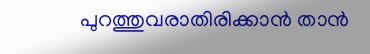പുറത്തുവരാതിരിക്കാൻ താൻ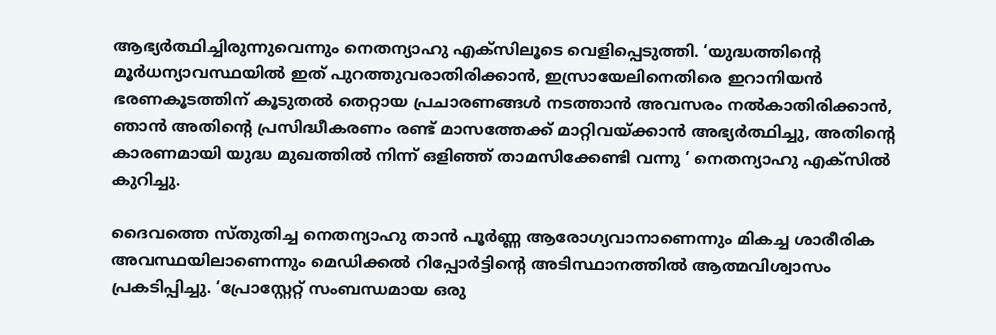ആഭ്യർത്ഥിച്ചിരുന്നുവെന്നും നെതന്യാഹു എക്‌സിലൂടെ വെളിപ്പെടുത്തി. ‘യുദ്ധത്തിന്റെ മൂർധന്യാവസ്ഥയിൽ ഇത് പുറത്തുവരാതിരിക്കാൻ, ഇസ്രായേലിനെതിരെ ഇറാനിയൻ ഭരണകൂടത്തിന് കൂടുതൽ തെറ്റായ പ്രചാരണങ്ങൾ നടത്താൻ അവസരം നൽകാതിരിക്കാൻ, ഞാൻ അതിന്റെ പ്രസിദ്ധീകരണം രണ്ട് മാസത്തേക്ക് മാറ്റിവയ്ക്കാൻ അഭ്യർത്ഥിച്ചു, അതിന്റെ കാരണമായി യുദ്ധ മുഖത്തിൽ നിന്ന് ഒളിഞ്ഞ് താമസിക്കേണ്ടി വന്നു ‘ നെതന്യാഹു എക്‌സിൽ കുറിച്ചു.

ദൈവത്തെ സ്തുതിച്ച നെതന്യാഹു താൻ പൂർണ്ണ ആരോഗ്യവാനാണെന്നും മികച്ച ശാരീരിക അവസ്ഥയിലാണെന്നും മെഡിക്കൽ റിപ്പോർട്ടിന്റെ അടിസ്ഥാനത്തിൽ ആത്മവിശ്വാസം പ്രകടിപ്പിച്ചു. ‘പ്രോസ്റ്റേറ്റ് സംബന്ധമായ ഒരു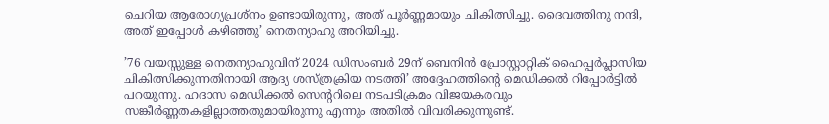ചെറിയ ആരോഗ്യപ്രശ്‌നം ഉണ്ടായിരുന്നു, അത് പൂർണ്ണമായും ചികിത്സിച്ചു. ദൈവത്തിനു നന്ദി, അത് ഇപ്പോൾ കഴിഞ്ഞു’ നെതന്യാഹു അറിയിച്ചു.

’76 വയസ്സുള്ള നെതന്യാഹുവിന് 2024 ഡിസംബർ 29ന് ബെനിൻ പ്രോസ്റ്റാറ്റിക് ഹൈപ്പർപ്ലാസിയ ചികിത്സിക്കുന്നതിനായി ആദ്യ ശസ്ത്രക്രിയ നടത്തി’ അദ്ദേഹത്തിന്റെ മെഡിക്കൽ റിപ്പോർട്ടിൽ പറയുന്നു. ഹദാസ മെഡിക്കൽ സെന്ററിലെ നടപടിക്രമം വിജയകരവും സങ്കീർണ്ണതകളില്ലാത്തതുമായിരുന്നു എന്നും അതിൽ വിവരിക്കുന്നുണ്ട്.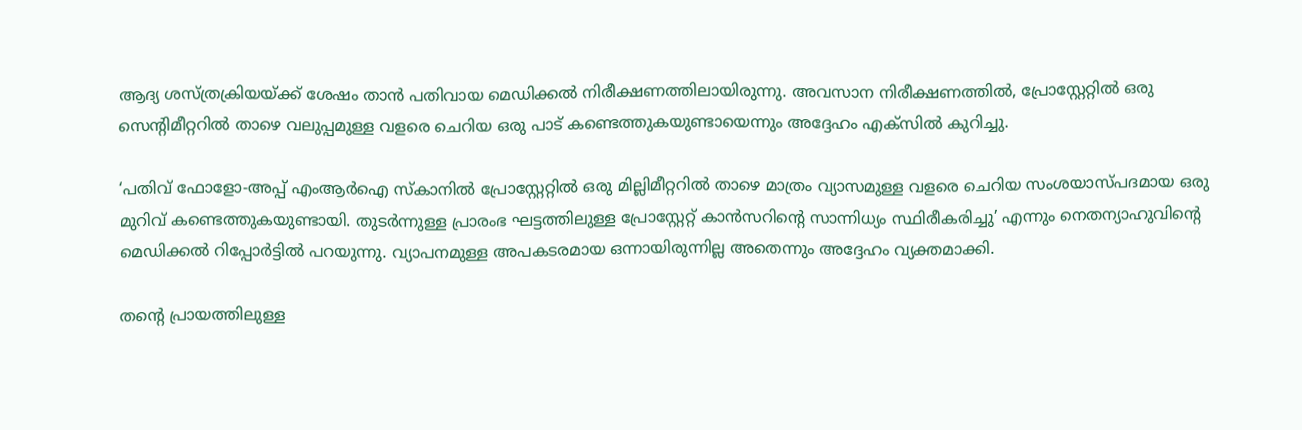ആദ്യ ശസ്ത്രക്രിയയ്ക്ക് ശേഷം താൻ പതിവായ മെഡിക്കൽ നിരീക്ഷണത്തിലായിരുന്നു. അവസാന നിരീക്ഷണത്തിൽ, പ്രോസ്റ്റേറ്റിൽ ഒരു സെന്റിമീറ്ററിൽ താഴെ വലുപ്പമുള്ള വളരെ ചെറിയ ഒരു പാട് കണ്ടെത്തുകയുണ്ടായെന്നും അദ്ദേഹം എക്‌സിൽ കുറിച്ചു.

‘പതിവ് ഫോളോ-അപ്പ് എംആർഐ സ്‌കാനിൽ പ്രോസ്റ്റേറ്റിൽ ഒരു മില്ലിമീറ്ററിൽ താഴെ മാത്രം വ്യാസമുള്ള വളരെ ചെറിയ സംശയാസ്പദമായ ഒരു മുറിവ് കണ്ടെത്തുകയുണ്ടായി. തുടർന്നുള്ള പ്രാരംഭ ഘട്ടത്തിലുള്ള പ്രോസ്റ്റേറ്റ് കാൻസറിന്റെ സാന്നിധ്യം സ്ഥിരീകരിച്ചു’ എന്നും നെതന്യാഹുവിന്റെ മെഡിക്കൽ റിപ്പോർട്ടിൽ പറയുന്നു. വ്യാപനമുള്ള അപകടരമായ ഒന്നായിരുന്നില്ല അതെന്നും അദ്ദേഹം വ്യക്തമാക്കി.

തന്റെ പ്രായത്തിലുള്ള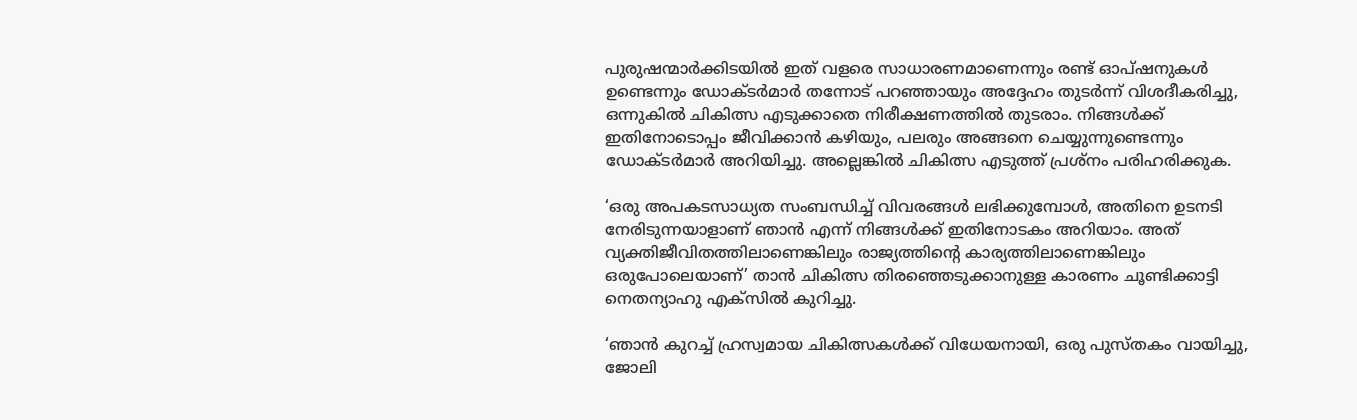പുരുഷന്മാർക്കിടയിൽ ഇത് വളരെ സാധാരണമാണെന്നും രണ്ട് ഓപ്ഷനുകൾ ഉണ്ടെന്നും ഡോക്ടർമാർ തന്നോട് പറഞ്ഞായും അദ്ദേഹം തുടർന്ന് വിശദീകരിച്ചു, ഒന്നുകിൽ ചികിത്സ എടുക്കാതെ നിരീക്ഷണത്തിൽ തുടരാം. നിങ്ങൾക്ക് ഇതിനോടൊപ്പം ജീവിക്കാൻ കഴിയും, പലരും അങ്ങനെ ചെയ്യുന്നുണ്ടെന്നും ഡോക്ടർമാർ അറിയിച്ചു. അല്ലെങ്കിൽ ചികിത്സ എടുത്ത് പ്രശ്‌നം പരിഹരിക്കുക.

‘ഒരു അപകടസാധ്യത സംബന്ധിച്ച് വിവരങ്ങൾ ലഭിക്കുമ്പോൾ, അതിനെ ഉടനടി നേരിടുന്നയാളാണ് ഞാൻ എന്ന് നിങ്ങൾക്ക് ഇതിനോടകം അറിയാം. അത് വ്യക്തിജീവിതത്തിലാണെങ്കിലും രാജ്യത്തിന്റെ കാര്യത്തിലാണെങ്കിലും ഒരുപോലെയാണ്’ താൻ ചികിത്സ തിരഞ്ഞെടുക്കാനുള്ള കാരണം ചൂണ്ടിക്കാട്ടി നെതന്യാഹു എക്‌സിൽ കുറിച്ചു.

‘ഞാൻ കുറച്ച് ഹ്രസ്വമായ ചികിത്സകൾക്ക് വിധേയനായി, ഒരു പുസ്തകം വായിച്ചു, ജോലി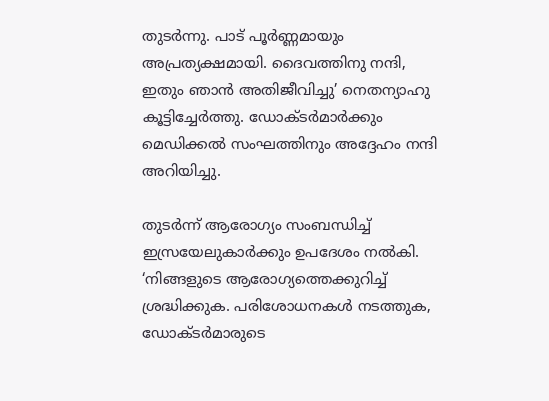തുടർന്നു. പാട് പൂർണ്ണമായും അപ്രത്യക്ഷമായി. ദൈവത്തിനു നന്ദി, ഇതും ഞാൻ അതിജീവിച്ചു’ നെതന്യാഹു കൂട്ടിച്ചേർത്തു. ഡോക്ടർമാർക്കും മെഡിക്കൽ സംഘത്തിനും അദ്ദേഹം നന്ദി അറിയിച്ചു.

തുടർന്ന് ആരോഗ്യം സംബന്ധിച്ച് ഇസ്രയേലുകാർക്കും ഉപദേശം നൽകി. ‘നിങ്ങളുടെ ആരോഗ്യത്തെക്കുറിച്ച് ശ്രദ്ധിക്കുക. പരിശോധനകൾ നടത്തുക, ഡോക്ടർമാരുടെ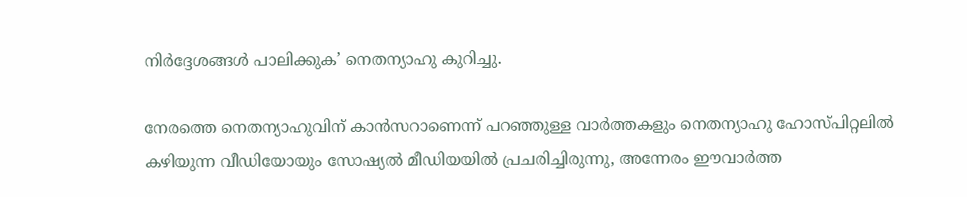നിർദ്ദേശങ്ങൾ പാലിക്കുക’ നെതന്യാഹു കുറിച്ചു.

നേരത്തെ നെതന്യാഹുവിന് കാൻസറാണെന്ന് പറഞ്ഞുള്ള വാർത്തകളും നെതന്യാഹു ഹോസ്പിറ്റലിൽ കഴിയുന്ന വീഡിയോയും സോഷ്യൽ മീഡിയയിൽ പ്രചരിച്ചിരുന്നു, അന്നേരം ഈവാർത്ത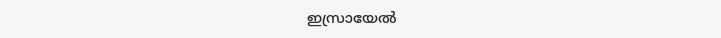ഇസ്രായേൽ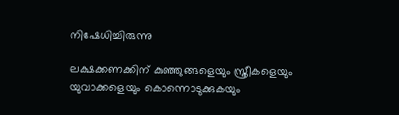നിഷേധിച്ചിരുന്നു

ലക്ഷക്കണക്കിന് കുഞ്ഞുങ്ങളെയും സ്ത്രീകളെയും യുവാക്കളെയും കൊന്നൊടുക്കുകയും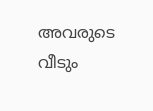അവരുടെ വീടും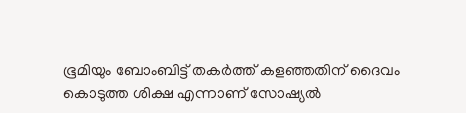ഭൂമിയും ബോംബിട്ട് തകർത്ത് കളഞ്ഞതിന് ദൈവം കൊടുത്ത ശിക്ഷ എന്നാണ് സോഷ്യൽ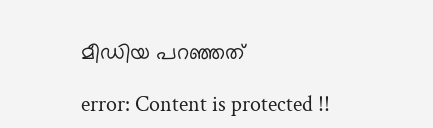മീഡിയ പറഞ്ഞത്

error: Content is protected !!